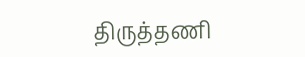திருத்தணி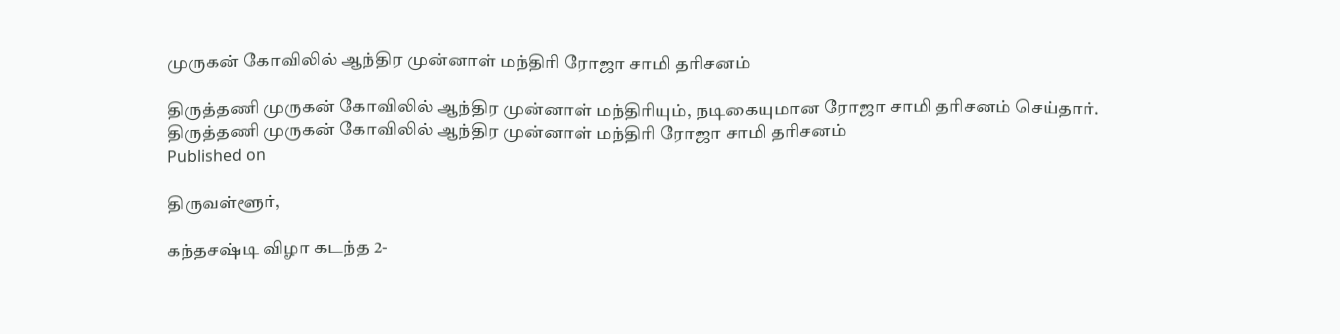முருகன் கோவிலில் ஆந்திர முன்னாள் மந்திரி ரோஜா சாமி தரிசனம்

திருத்தணி முருகன் கோவிலில் ஆந்திர முன்னாள் மந்திரியும், நடிகையுமான ரோஜா சாமி தரிசனம் செய்தார்.
திருத்தணி முருகன் கோவிலில் ஆந்திர முன்னாள் மந்திரி ரோஜா சாமி தரிசனம்
Published on

திருவள்ளூர்,

கந்தசஷ்டி விழா கடந்த 2-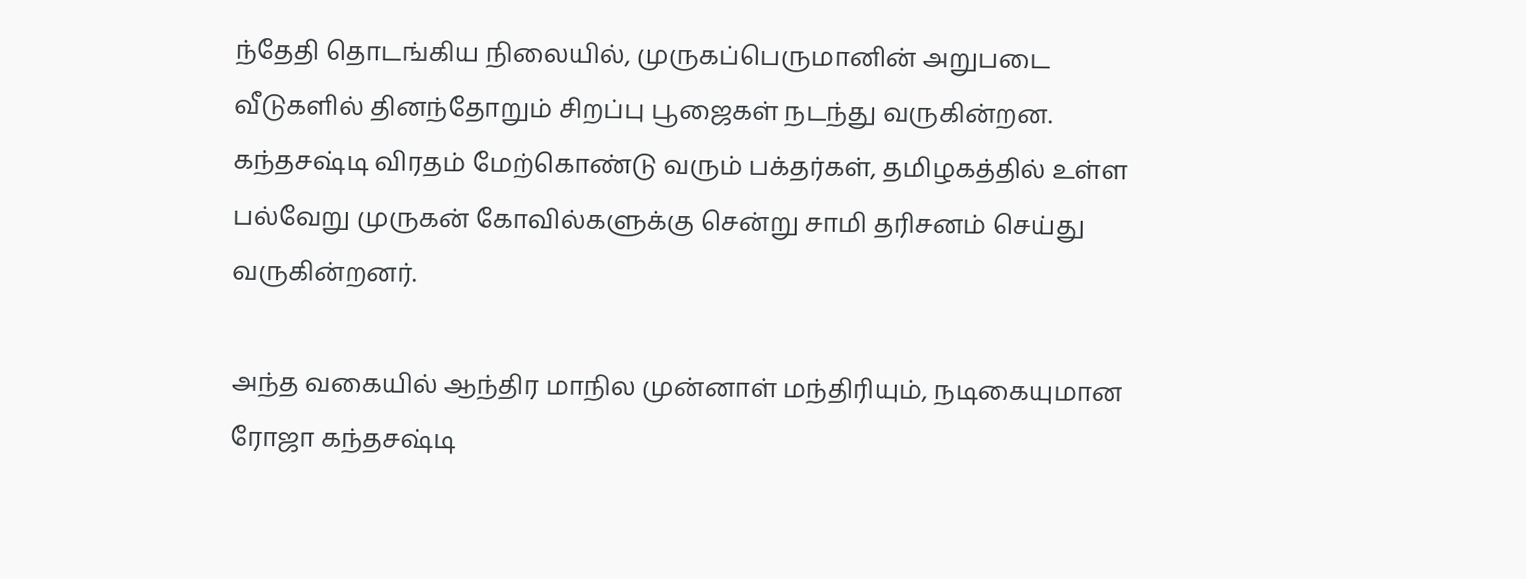ந்தேதி தொடங்கிய நிலையில், முருகப்பெருமானின் அறுபடை வீடுகளில் தினந்தோறும் சிறப்பு பூஜைகள் நடந்து வருகின்றன. கந்தசஷ்டி விரதம் மேற்கொண்டு வரும் பக்தர்கள், தமிழகத்தில் உள்ள பல்வேறு முருகன் கோவில்களுக்கு சென்று சாமி தரிசனம் செய்து வருகின்றனர்.

அந்த வகையில் ஆந்திர மாநில முன்னாள் மந்திரியும், நடிகையுமான ரோஜா கந்தசஷ்டி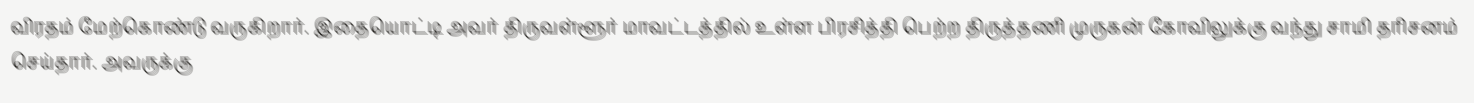விரதம் மேற்கொண்டு வருகிறார். இதையொட்டி அவர் திருவள்ளூர் மாவட்டத்தில் உள்ள பிரசித்தி பெற்ற திருத்தணி முருகன் கோவிலுக்கு வந்து சாமி தரிசனம் செய்தார். அவருக்கு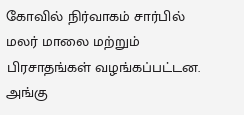கோவில் நிர்வாகம் சார்பில் மலர் மாலை மற்றும் பிரசாதங்கள் வழங்கப்பட்டன. அங்கு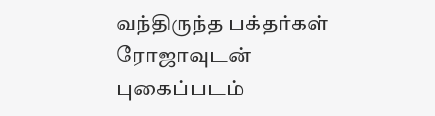வந்திருந்த பக்தர்கள் ரோஜாவுடன் புகைப்படம்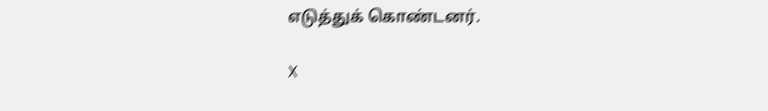எடுத்துக் கொண்டனர்.

X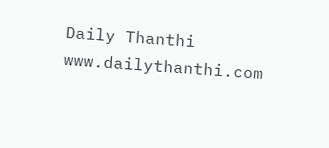Daily Thanthi
www.dailythanthi.com